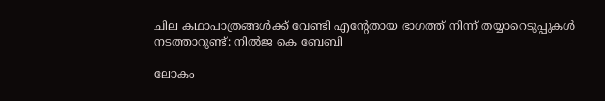ചില കഥാപാത്രങ്ങൾക്ക് വേണ്ടി എന്റേതായ ഭാഗത്ത് നിന്ന് തയ്യാറെടുപ്പുകൾ നടത്താറുണ്ട്: നിൽജ കെ ബേബി

ലോകം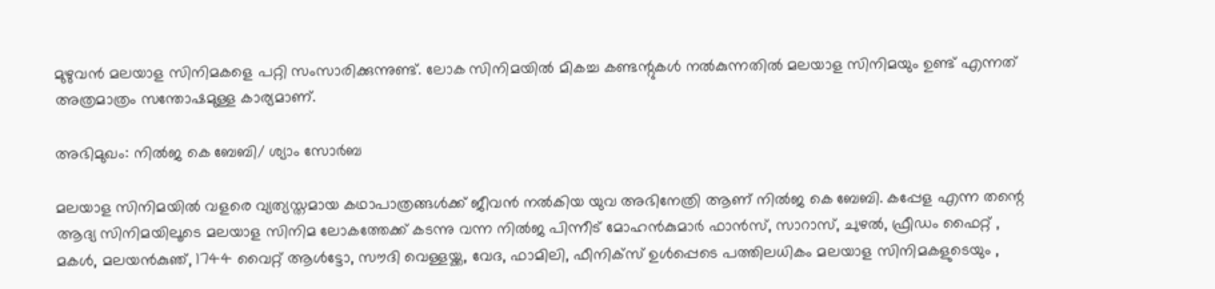മുഴുവൻ മലയാള സിനിമകളെ പറ്റി സംസാരിക്കുന്നുണ്ട്. ലോക സിനിമയിൽ മികച്ച കണ്ടന്റുകൾ നൽകുന്നതിൽ മലയാള സിനിമയും ഉണ്ട് എന്നത് അത്രമാത്രം സന്തോഷമുള്ള കാര്യമാണ്.

അഭിമുഖം: നിൽജ കെ ബേബി/ ശ്യാം സോർബ

മലയാള സിനിമയിൽ വളരെ വ്യത്യസ്തമായ കഥാപാത്രങ്ങൾക്ക് ജീവൻ നൽകിയ യുവ അഭിനേത്രി ആണ് നിൽജ കെ ബേബി. കപ്പേള എന്ന തന്റെ ആദ്യ സിനിമയിലൂടെ മലയാള സിനിമ ലോകത്തേക്ക് കടന്നു വന്ന നിൽജ പിന്നീട് മോഹൻകുമാർ ഫാൻസ്‌, സാറാസ്, ചുഴൽ, ഫ്രീഡം ഫൈറ്റ് , മകൾ, മലയൻകുഞ്, 1744 വൈറ്റ് ആൾട്ടോ, സൗദി വെള്ളയ്ക്ക, വേദ, ഫാമിലി, ഫീനിക്സ് ഉൾപ്പെടെ പത്തിലധികം മലയാള സിനിമകളുടെയും ,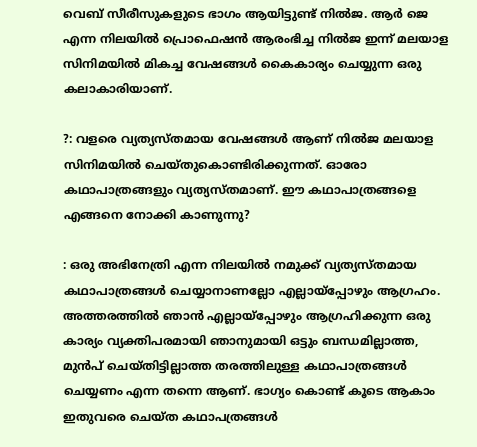വെബ് സീരീസുകളുടെ ഭാഗം ആയിട്ടുണ്ട് നിൽജ. ആർ ജെ എന്ന നിലയിൽ പ്രൊഫെഷൻ ആരംഭിച്ച നിൽജ ഇന്ന് മലയാള സിനിമയിൽ മികച്ച വേഷങ്ങൾ കൈകാര്യം ചെയ്യുന്ന ഒരു കലാകാരിയാണ്.

?: വളരെ വ്യത്യസ്തമായ വേഷങ്ങൾ ആണ് നിൽജ മലയാള സിനിമയിൽ ചെയ്തുകൊണ്ടിരിക്കുന്നത്. ഓരോ കഥാപാത്രങ്ങളും വ്യത്യസ്തമാണ്. ഈ കഥാപാത്രങ്ങളെ എങ്ങനെ നോക്കി കാണുന്നു?

: ഒരു അഭിനേത്രി എന്ന നിലയിൽ നമുക്ക് വ്യത്യസ്തമായ കഥാപാത്രങ്ങൾ ചെയ്യാനാണല്ലോ എല്ലായ്പ്പോഴും ആഗ്രഹം. അത്തരത്തിൽ ഞാൻ എല്ലായ്പ്പോഴും ആഗ്രഹിക്കുന്ന ഒരു കാര്യം വ്യക്തിപരമായി ഞാനുമായി ഒട്ടും ബന്ധമില്ലാത്ത, മുൻപ് ചെയ്തിട്ടില്ലാത്ത തരത്തിലുള്ള കഥാപാത്രങ്ങൾ ചെയ്യണം എന്ന തന്നെ ആണ്. ഭാഗ്യം കൊണ്ട് കൂടെ ആകാം ഇതുവരെ ചെയ്ത കഥാപത്രങ്ങൾ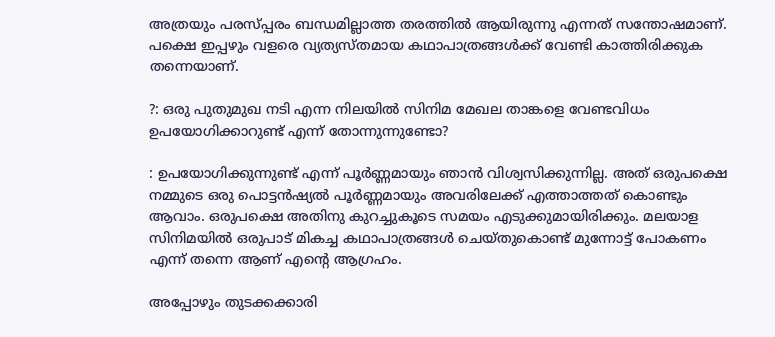അത്രയും പരസ്പ്പരം ബന്ധമില്ലാത്ത തരത്തിൽ ആയിരുന്നു എന്നത് സന്തോഷമാണ്. പക്ഷെ ഇപ്പഴും വളരെ വ്യത്യസ്തമായ കഥാപാത്രങ്ങൾക്ക് വേണ്ടി കാത്തിരിക്കുക തന്നെയാണ്.

?: ഒരു പുതുമുഖ നടി എന്ന നിലയിൽ സിനിമ മേഖല താങ്കളെ വേണ്ടവിധം ഉപയോഗിക്കാറുണ്ട് എന്ന് തോന്നുന്നുണ്ടോ?

: ഉപയോഗിക്കുന്നുണ്ട് എന്ന് പൂർണ്ണമായും ഞാൻ വിശ്വസിക്കുന്നില്ല. അത് ഒരുപക്ഷെ നമ്മുടെ ഒരു പൊട്ടൻഷ്യൽ പൂർണ്ണമായും അവരിലേക്ക് എത്താത്തത് കൊണ്ടും ആവാം. ഒരുപക്ഷെ അതിനു കുറച്ചുകൂടെ സമയം എടുക്കുമായിരിക്കും. മലയാള സിനിമയിൽ ഒരുപാട് മികച്ച കഥാപാത്രങ്ങൾ ചെയ്തുകൊണ്ട് മുന്നോട്ട് പോകണം എന്ന് തന്നെ ആണ് എന്റെ ആഗ്രഹം.

അപ്പോഴും തുടക്കക്കാരി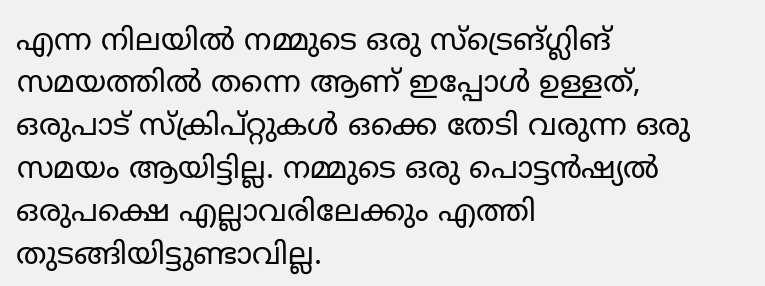എന്ന നിലയിൽ നമ്മുടെ ഒരു സ്ട്രെങ്ഗ്ലിങ് സമയത്തിൽ തന്നെ ആണ് ഇപ്പോൾ ഉള്ളത്, ഒരുപാട് സ്ക്രിപ്റ്റുകൾ ഒക്കെ തേടി വരുന്ന ഒരു സമയം ആയിട്ടില്ല. നമ്മുടെ ഒരു പൊട്ടൻഷ്യൽ ഒരുപക്ഷെ എല്ലാവരിലേക്കും എത്തി തുടങ്ങിയിട്ടുണ്ടാവില്ല.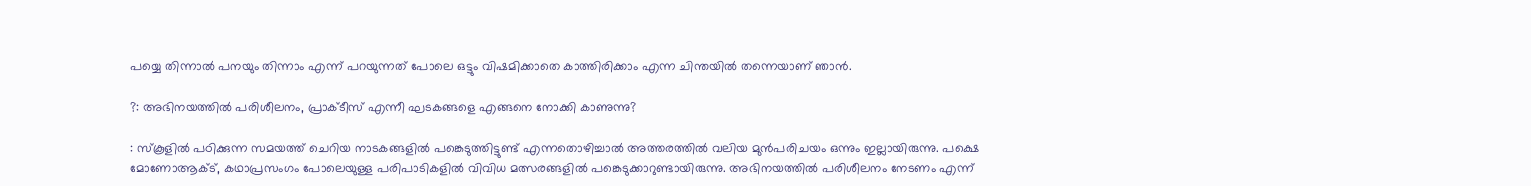പയ്യെ തിന്നാൽ പനയും തിന്നാം എന്ന് പറയുന്നത് പോലെ ഒട്ടും വിഷമിക്കാതെ കാത്തിരിക്കാം എന്ന ചിന്തയിൽ തന്നെയാണ് ഞാൻ.

?: അഭിനയത്തിൽ പരിശീലനം, പ്രാക്ടീസ് എന്നീ ഘടകങ്ങളെ എങ്ങനെ നോക്കി കാണുന്നു?

: സ്കൂളിൽ പഠിക്കുന്ന സമയത്ത് ചെറിയ നാടകങ്ങളിൽ പങ്കെടുത്തിട്ടുണ്ട് എന്നതൊഴിച്ചാൽ അത്തരത്തിൽ വലിയ മുൻപരിചയം ഒന്നും ഇല്ലായിരുന്നു. പക്ഷെ മോണോആക്ട്, കഥാപ്രസംഗം പോലെയുള്ള പരിപാടികളിൽ വിവിധ മത്സരങ്ങളിൽ പങ്കെടുക്കാറുണ്ടായിരുന്നു. അഭിനയത്തിൽ പരിശീലനം നേടണം എന്ന്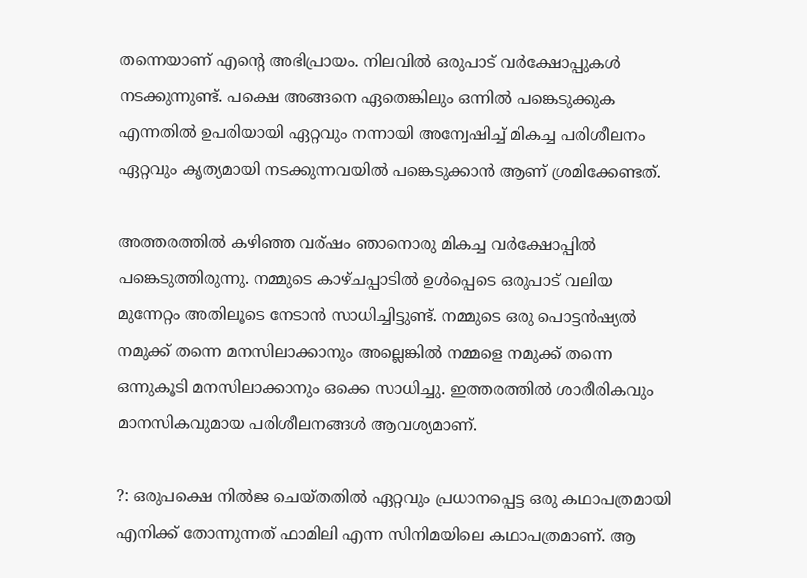തന്നെയാണ് എന്റെ അഭിപ്രായം. നിലവിൽ ഒരുപാട് വർക്ഷോപ്പുകൾ നടക്കുന്നുണ്ട്. പക്ഷെ അങ്ങനെ ഏതെങ്കിലും ഒന്നിൽ പങ്കെടുക്കുക എന്നതിൽ ഉപരിയായി ഏറ്റവും നന്നായി അന്വേഷിച്ച് മികച്ച പരിശീലനം ഏറ്റവും കൃത്യമായി നടക്കുന്നവയിൽ പങ്കെടുക്കാൻ ആണ് ശ്രമിക്കേണ്ടത്.

അത്തരത്തിൽ കഴിഞ്ഞ വര്ഷം ഞാനൊരു മികച്ച വർക്ഷോപ്പിൽ പങ്കെടുത്തിരുന്നു. നമ്മുടെ കാഴ്ചപ്പാടിൽ ഉൾപ്പെടെ ഒരുപാട് വലിയ മുന്നേറ്റം അതിലൂടെ നേടാൻ സാധിച്ചിട്ടുണ്ട്. നമ്മുടെ ഒരു പൊട്ടൻഷ്യൽ നമുക്ക് തന്നെ മനസിലാക്കാനും അല്ലെങ്കിൽ നമ്മളെ നമുക്ക് തന്നെ ഒന്നുകൂടി മനസിലാക്കാനും ഒക്കെ സാധിച്ചു. ഇത്തരത്തിൽ ശാരീരികവും മാനസികവുമായ പരിശീലനങ്ങൾ ആവശ്യമാണ്.

?: ഒരുപക്ഷെ നിൽജ ചെയ്തതിൽ ഏറ്റവും പ്രധാനപ്പെട്ട ഒരു കഥാപത്രമായി എനിക്ക് തോന്നുന്നത് ഫാമിലി എന്ന സിനിമയിലെ കഥാപത്രമാണ്. ആ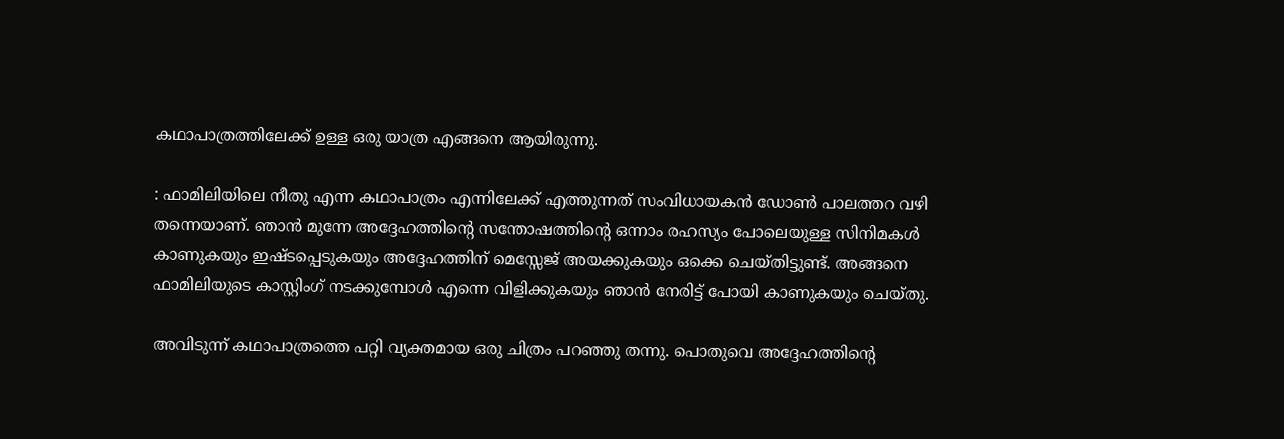കഥാപാത്രത്തിലേക്ക് ഉള്ള ഒരു യാത്ര എങ്ങനെ ആയിരുന്നു.

: ഫാമിലിയിലെ നീതു എന്ന കഥാപാത്രം എന്നിലേക്ക് എത്തുന്നത് സംവിധായകൻ ഡോൺ പാലത്തറ വഴി തന്നെയാണ്. ഞാൻ മുന്നേ അദ്ദേഹത്തിന്റെ സന്തോഷത്തിന്റെ ഒന്നാം രഹസ്യം പോലെയുള്ള സിനിമകൾ കാണുകയും ഇഷ്ടപ്പെടുകയും അദ്ദേഹത്തിന് മെസ്സേജ് അയക്കുകയും ഒക്കെ ചെയ്തിട്ടുണ്ട്. അങ്ങനെ ഫാമിലിയുടെ കാസ്റ്റിംഗ് നടക്കുമ്പോൾ എന്നെ വിളിക്കുകയും ഞാൻ നേരിട്ട് പോയി കാണുകയും ചെയ്തു.

അവിടുന്ന് കഥാപാത്രത്തെ പറ്റി വ്യക്തമായ ഒരു ചിത്രം പറഞ്ഞു തന്നു. പൊതുവെ അദ്ദേഹത്തിന്റെ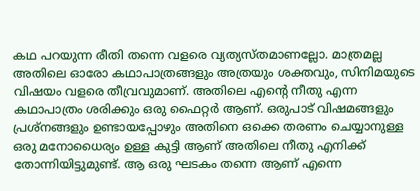കഥ പറയുന്ന രീതി തന്നെ വളരെ വ്യത്യസ്തമാണല്ലോ. മാത്രമല്ല അതിലെ ഓരോ കഥാപാത്രങ്ങളും അത്രയും ശക്തവും, സിനിമയുടെ വിഷയം വളരെ തീവ്രവുമാണ്. അതിലെ എന്റെ നീതു എന്ന കഥാപാത്രം ശരിക്കും ഒരു ഫൈറ്റർ ആണ്. ഒരുപാട് വിഷമങ്ങളും പ്രശ്നങ്ങളും ഉണ്ടായപ്പോഴും അതിനെ ഒക്കെ തരണം ചെയ്യാനുള്ള ഒരു മനോധൈര്യം ഉള്ള കുട്ടി ആണ് അതിലെ നീതു എനിക്ക് തോന്നിയിട്ടുമുണ്ട്. ആ ഒരു ഘടകം തന്നെ ആണ് എന്നെ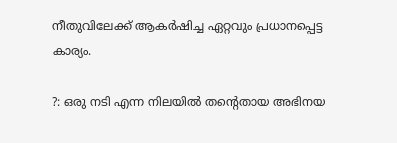നീതുവിലേക്ക് ആകർഷിച്ച ഏറ്റവും പ്രധാനപ്പെട്ട കാര്യം.

?: ഒരു നടി എന്ന നിലയിൽ തന്റെതായ അഭിനയ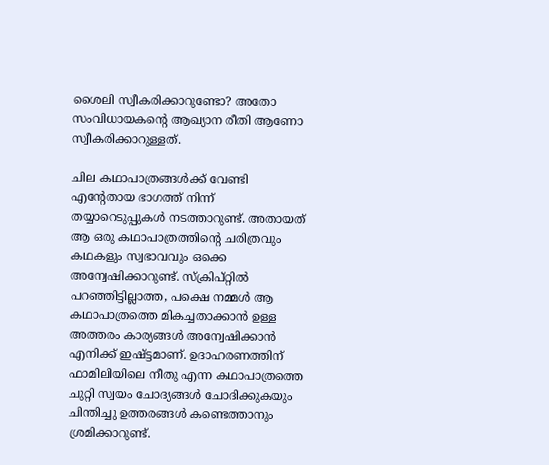ശൈലി സ്വീകരിക്കാറുണ്ടോ? അതോ സംവിധായകന്റെ ആഖ്യാന രീതി ആണോ സ്വീകരിക്കാറുള്ളത്.

ചില കഥാപാത്രങ്ങൾക്ക് വേണ്ടി എന്റേതായ ഭാഗത്ത് നിന്ന് തയ്യാറെടുപ്പുകൾ നടത്താറുണ്ട്. അതായത് ആ ഒരു കഥാപാത്രത്തിന്റെ ചരിത്രവും കഥകളും സ്വഭാവവും ഒക്കെ അന്വേഷിക്കാറുണ്ട്. സ്ക്രിപ്റ്റിൽ പറഞ്ഞിട്ടില്ലാത്ത, പക്ഷെ നമ്മൾ ആ കഥാപാത്രത്തെ മികച്ചതാക്കാൻ ഉള്ള അത്തരം കാര്യങ്ങൾ അന്വേഷിക്കാൻ എനിക്ക് ഇഷ്ട്ടമാണ്. ഉദാഹരണത്തിന് ഫാമിലിയിലെ നീതു എന്ന കഥാപാത്രത്തെ ചുറ്റി സ്വയം ചോദ്യങ്ങൾ ചോദിക്കുകയും ചിന്തിച്ചു ഉത്തരങ്ങൾ കണ്ടെത്താനും ശ്രമിക്കാറുണ്ട്.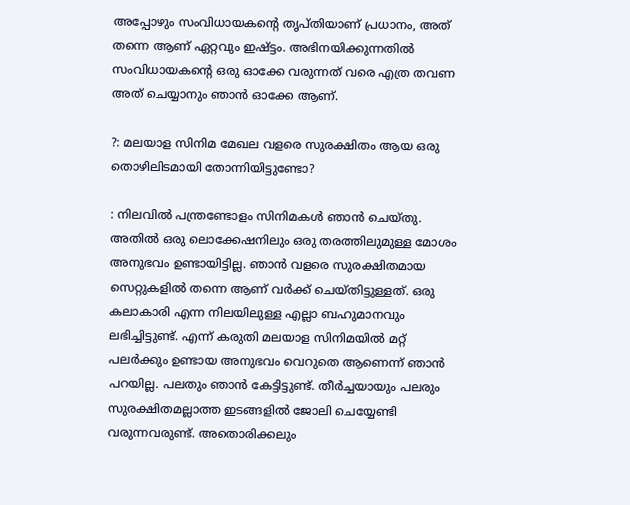അപ്പോഴും സംവിധായകന്റെ തൃപ്തിയാണ് പ്രധാനം, അത് തന്നെ ആണ് ഏറ്റവും ഇഷ്ട്ടം. അഭിനയിക്കുന്നതിൽ സംവിധായകന്റെ ഒരു ഓക്കേ വരുന്നത് വരെ എത്ര തവണ അത് ചെയ്യാനും ഞാൻ ഓക്കേ ആണ്.

?: മലയാള സിനിമ മേഖല വളരെ സുരക്ഷിതം ആയ ഒരു തൊഴിലിടമായി തോന്നിയിട്ടുണ്ടോ?

: നിലവിൽ പന്ത്രണ്ടോളം സിനിമകൾ ഞാൻ ചെയ്തു. അതിൽ ഒരു ലൊക്കേഷനിലും ഒരു തരത്തിലുമുള്ള മോശം അനുഭവം ഉണ്ടായിട്ടില്ല. ഞാൻ വളരെ സുരക്ഷിതമായ സെറ്റുകളിൽ തന്നെ ആണ് വർക്ക് ചെയ്തിട്ടുള്ളത്. ഒരു കലാകാരി എന്ന നിലയിലുള്ള എല്ലാ ബഹുമാനവും ലഭിച്ചിട്ടുണ്ട്. എന്ന് കരുതി മലയാള സിനിമയിൽ മറ്റ് പലർക്കും ഉണ്ടായ അനുഭവം വെറുതെ ആണെന്ന് ഞാൻ പറയില്ല. പലതും ഞാൻ കേട്ടിട്ടുണ്ട്. തീർച്ചയായും പലരും സുരക്ഷിതമല്ലാത്ത ഇടങ്ങളിൽ ജോലി ചെയ്യേണ്ടി വരുന്നവരുണ്ട്. അതൊരിക്കലും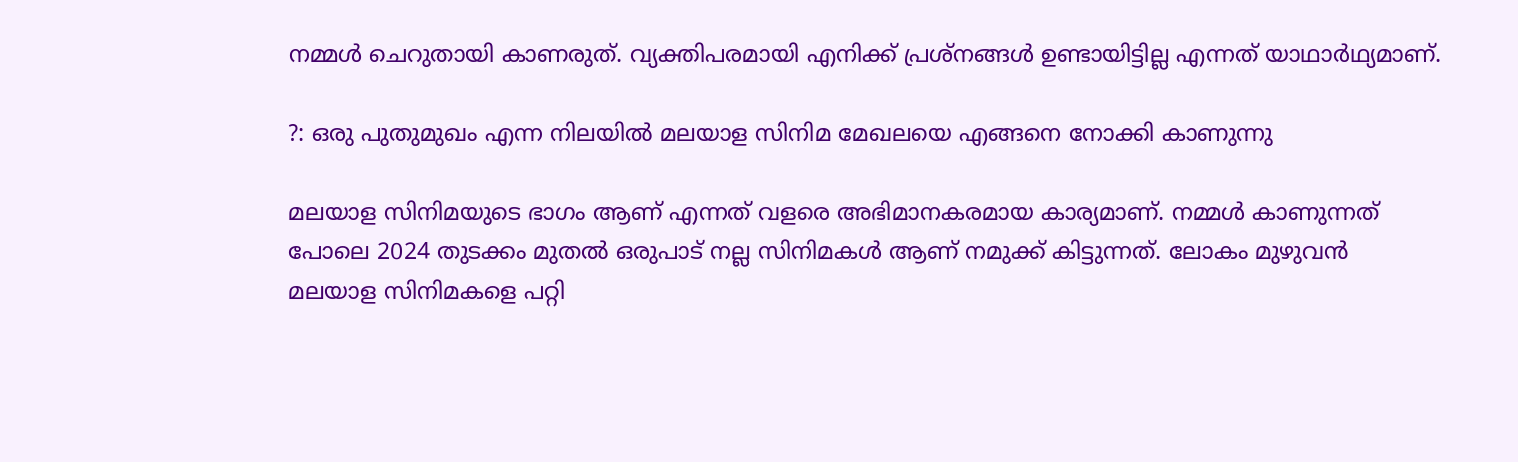നമ്മൾ ചെറുതായി കാണരുത്. വ്യക്തിപരമായി എനിക്ക് പ്രശ്നങ്ങൾ ഉണ്ടായിട്ടില്ല എന്നത് യാഥാർഥ്യമാണ്.

?: ഒരു പുതുമുഖം എന്ന നിലയിൽ മലയാള സിനിമ മേഖലയെ എങ്ങനെ നോക്കി കാണുന്നു

മലയാള സിനിമയുടെ ഭാഗം ആണ് എന്നത് വളരെ അഭിമാനകരമായ കാര്യമാണ്. നമ്മൾ കാണുന്നത് പോലെ 2024 തുടക്കം മുതൽ ഒരുപാട് നല്ല സിനിമകൾ ആണ് നമുക്ക് കിട്ടുന്നത്. ലോകം മുഴുവൻ മലയാള സിനിമകളെ പറ്റി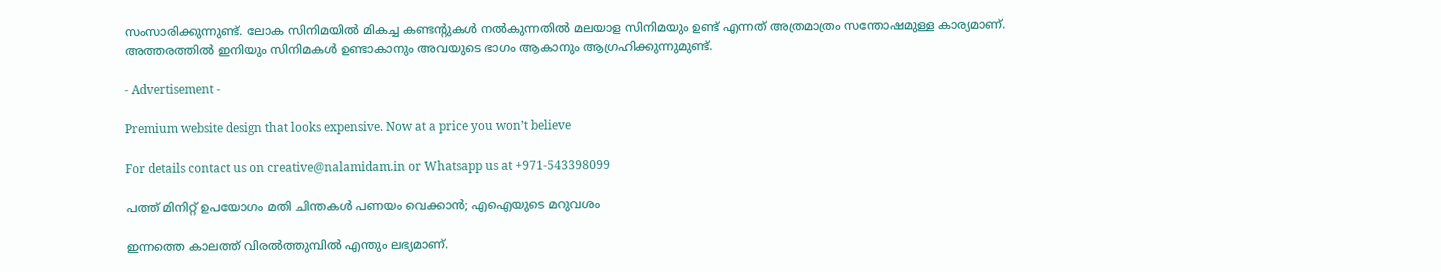സംസാരിക്കുന്നുണ്ട്. ലോക സിനിമയിൽ മികച്ച കണ്ടന്റുകൾ നൽകുന്നതിൽ മലയാള സിനിമയും ഉണ്ട് എന്നത് അത്രമാത്രം സന്തോഷമുള്ള കാര്യമാണ്. അത്തരത്തിൽ ഇനിയും സിനിമകൾ ഉണ്ടാകാനും അവയുടെ ഭാഗം ആകാനും ആഗ്രഹിക്കുന്നുമുണ്ട്.

- Advertisement -

Premium website design that looks expensive. Now at a price you won’t believe

For details contact us on creative@nalamidam.in or Whatsapp us at +971-543398099

പത്ത് മിനിറ്റ് ഉപയോഗം മതി ചിന്തകൾ പണയം വെക്കാൻ; എഐയുടെ മറുവശം

ഇന്നത്തെ കാലത്ത് വിരൽത്തുമ്പിൽ എന്തും ലഭ്യമാണ്.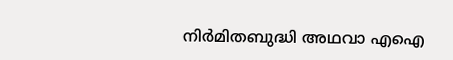നിർമിതബുദ്ധി അഥവാ എഐ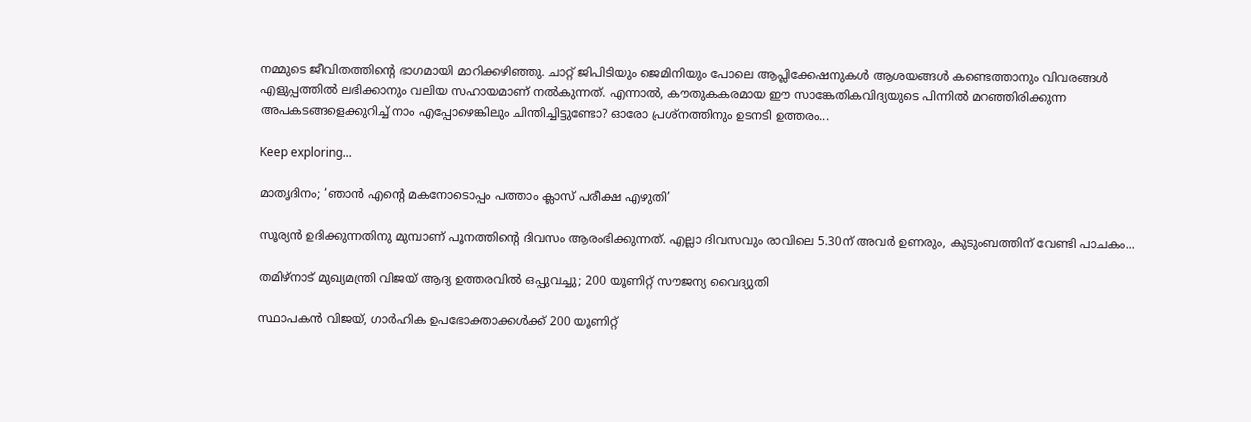നമ്മുടെ ജീവിതത്തിന്റെ ഭാഗമായി മാറിക്കഴിഞ്ഞു. ചാറ്റ് ജിപിടിയും ജെമിനിയും പോലെ ആപ്ലിക്കേഷനുകൾ ആശയങ്ങൾ കണ്ടെത്താനും വിവരങ്ങൾ എളുപ്പത്തിൽ ലഭിക്കാനും വലിയ സഹായമാണ് നൽകുന്നത്. എന്നാൽ, കൗതുകകരമായ ഈ സാങ്കേതികവിദ്യയുടെ പിന്നിൽ മറഞ്ഞിരിക്കുന്ന അപകടങ്ങളെക്കുറിച്ച് നാം എപ്പോഴെങ്കിലും ചിന്തിച്ചിട്ടുണ്ടോ? ഓരോ പ്രശ്നത്തിനും ഉടനടി ഉത്തരം...

Keep exploring...

മാതൃദിനം; ‘ഞാൻ എൻ്റെ മകനോടൊപ്പം പത്താം ക്ലാസ് പരീക്ഷ എഴുതി’

സൂര്യൻ ഉദിക്കുന്നതിനു മുമ്പാണ് പൂനത്തിൻ്റെ ദിവസം ആരംഭിക്കുന്നത്. എല്ലാ ദിവസവും രാവിലെ 5.30ന് അവർ ഉണരും, കുടുംബത്തിന് വേണ്ടി പാചകം...

തമിഴ്‌നാട് മുഖ്യമന്ത്രി വിജയ് ആദ്യ ഉത്തരവിൽ ഒപ്പുവച്ചു; 200 യൂണിറ്റ് സൗജന്യ വൈദ്യുതി

സ്ഥാപകൻ വിജയ്, ഗാർഹിക ഉപഭോക്താക്കൾക്ക് 200 യൂണിറ്റ്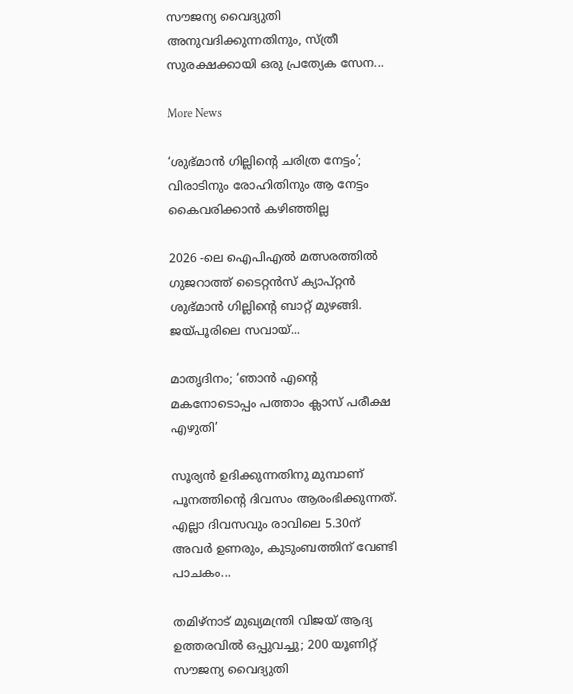സൗജന്യ വൈദ്യുതി അനുവദിക്കുന്നതിനും, സ്ത്രീ സുരക്ഷക്കായി ഒരു പ്രത്യേക സേന...

More News

‘ശുഭ്മാൻ ഗില്ലിൻ്റെ ചരിത്ര നേട്ടം’; വിരാടിനും രോഹിതിനും ആ നേട്ടം കൈവരിക്കാൻ കഴിഞ്ഞില്ല

2026 -ലെ ഐപിഎല്‍ മത്സരത്തില്‍ ഗുജറാത്ത് ടൈറ്റന്‍സ് ക്യാപ്റ്റന്‍ ശുഭ്മാന്‍ ഗില്ലിൻ്റെ ബാറ്റ് മുഴങ്ങി. ജയ്‌പൂരിലെ സവായ്...

മാതൃദിനം; ‘ഞാൻ എൻ്റെ മകനോടൊപ്പം പത്താം ക്ലാസ് പരീക്ഷ എഴുതി’

സൂര്യൻ ഉദിക്കുന്നതിനു മുമ്പാണ് പൂനത്തിൻ്റെ ദിവസം ആരംഭിക്കുന്നത്. എല്ലാ ദിവസവും രാവിലെ 5.30ന് അവർ ഉണരും, കുടുംബത്തിന് വേണ്ടി പാചകം...

തമിഴ്‌നാട് മുഖ്യമന്ത്രി വിജയ് ആദ്യ ഉത്തരവിൽ ഒപ്പുവച്ചു; 200 യൂണിറ്റ് സൗജന്യ വൈദ്യുതി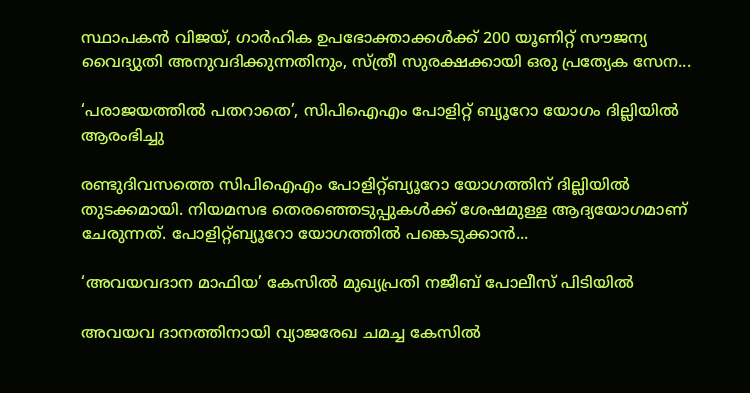സ്ഥാപകൻ വിജയ്, ഗാർഹിക ഉപഭോക്താക്കൾക്ക് 200 യൂണിറ്റ് സൗജന്യ വൈദ്യുതി അനുവദിക്കുന്നതിനും, സ്ത്രീ സുരക്ഷക്കായി ഒരു പ്രത്യേക സേന...

‘പരാജയത്തിൽ പതറാതെ’, സിപിഐഎം പോളിറ്റ് ബ്യൂറോ യോഗം ദില്ലിയിൽ ആരംഭിച്ചു

രണ്ടുദിവസത്തെ സിപിഐഎം പോളിറ്റ്ബ്യൂറോ യോഗത്തിന് ദില്ലിയിൽ തുടക്കമായി. നിയമസഭ തെരഞ്ഞെടുപ്പുകൾക്ക് ശേഷമുള്ള ആദ്യയോഗമാണ് ചേരുന്നത്. പോളിറ്റ്ബ്യൂറോ യോഗത്തിൽ പങ്കെടുക്കാൻ...

‘അവയവദാന മാഫിയ’ കേസിൽ മുഖ്യപ്രതി നജീബ് പോലീസ് പിടിയില്‍

അവയവ ദാനത്തിനായി വ്യാജരേഖ ചമച്ച കേസില്‍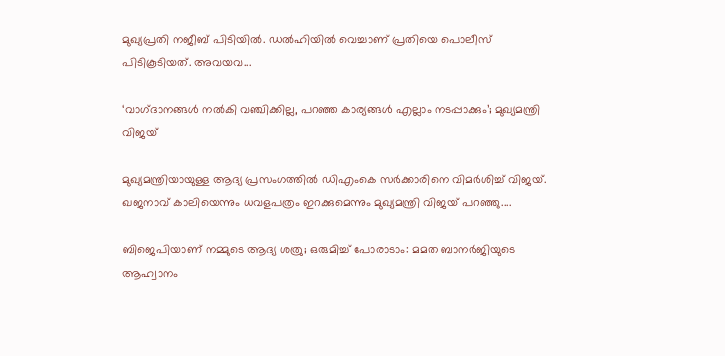മുഖ്യപ്രതി നജീബ് പിടിയില്‍. ഡല്‍ഹിയില്‍ വെച്ചാണ് പ്രതിയെ പൊലീസ് പിടികൂടിയത്. അവയവ...

‘വാഗ്‌ദാനങ്ങൾ നൽകി വഞ്ചിക്കില്ല, പറഞ്ഞ കാര്യങ്ങൾ എല്ലാം നടപ്പാക്കും’; മുഖ്യമന്ത്രി വിജയ്

മുഖ്യമന്ത്രിയായുള്ള ആദ്യ പ്രസംഗത്തിൽ ഡിഎംകെ സർക്കാരിനെ വിമർശിച്ച് വിജയ്. ഖജനാവ് കാലിയെന്നും ധവളപത്രം ഇറക്കുമെന്നും മുഖ്യമന്ത്രി വിജയ് പറഞ്ഞു....

ബിജെപിയാണ് നമ്മുടെ ആദ്യ ശത്രു; ഒരുമിച്ച് പോരാടാം: മമത ബാനർജിയുടെ ആഹ്വാനം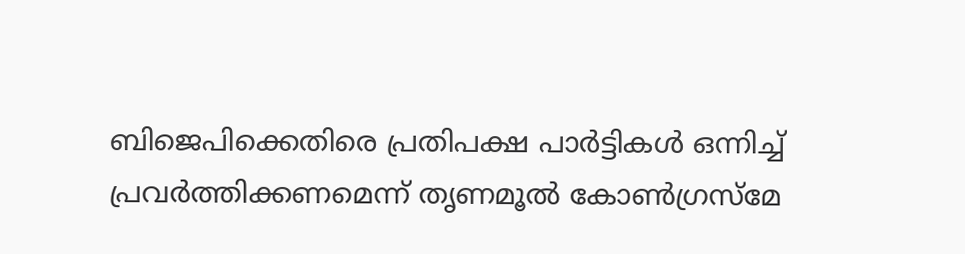ബിജെപിക്കെതിരെ പ്രതിപക്ഷ പാർട്ടികൾ ഒന്നിച്ച് പ്രവർത്തിക്കണമെന്ന് തൃണമൂൽ കോൺഗ്രസ്മേ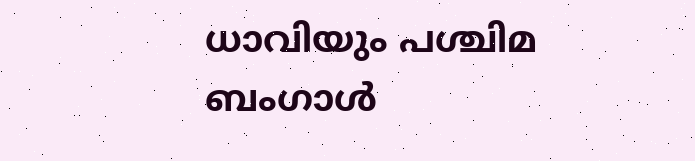ധാവിയും പശ്ചിമ ബംഗാൾ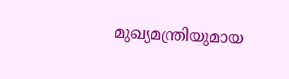മുഖ്യമന്ത്രിയുമായ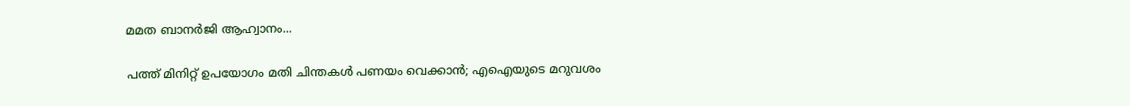മമത ബാനർജി ആഹ്വാനം...

പത്ത് മിനിറ്റ് ഉപയോഗം മതി ചിന്തകൾ പണയം വെക്കാൻ; എഐയുടെ മറുവശം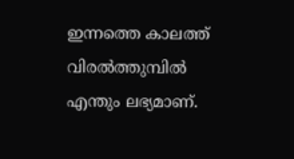ഇന്നത്തെ കാലത്ത് വിരൽത്തുമ്പിൽ എന്തും ലഭ്യമാണ്.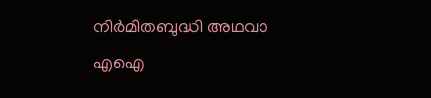നിർമിതബുദ്ധി അഥവാ എഐ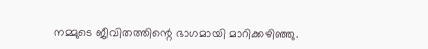നമ്മുടെ ജീവിതത്തിന്റെ ഭാഗമായി മാറിക്കഴിഞ്ഞു.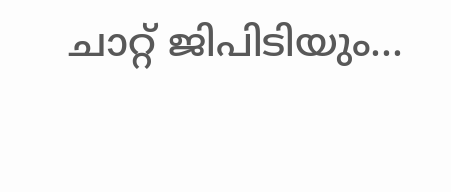ചാറ്റ് ജിപിടിയും...